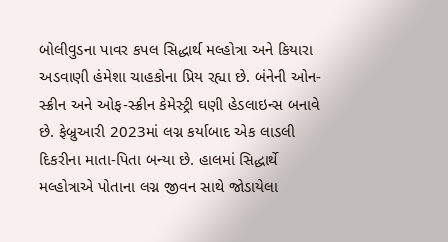બોલીવુડના પાવર કપલ સિદ્ધાર્થ મલ્હોત્રા અને કિયારા અડવાણી હંમેશા ચાહકોના પ્રિય રહ્યા છે. બંનેની ઓન-સ્ક્રીન અને ઓફ-સ્ક્રીન કેમેસ્ટ્રી ઘણી હેડલાઇન્સ બનાવે છે. ફેબ્રુઆરી 2023માં લગ્ન કર્યાબાદ એક લાડલી દિકરીના માતા-પિતા બન્યા છે. હાલમાં સિદ્ધાર્થે મલ્હોત્રાએ પોતાના લગ્ન જીવન સાથે જોડાયેલા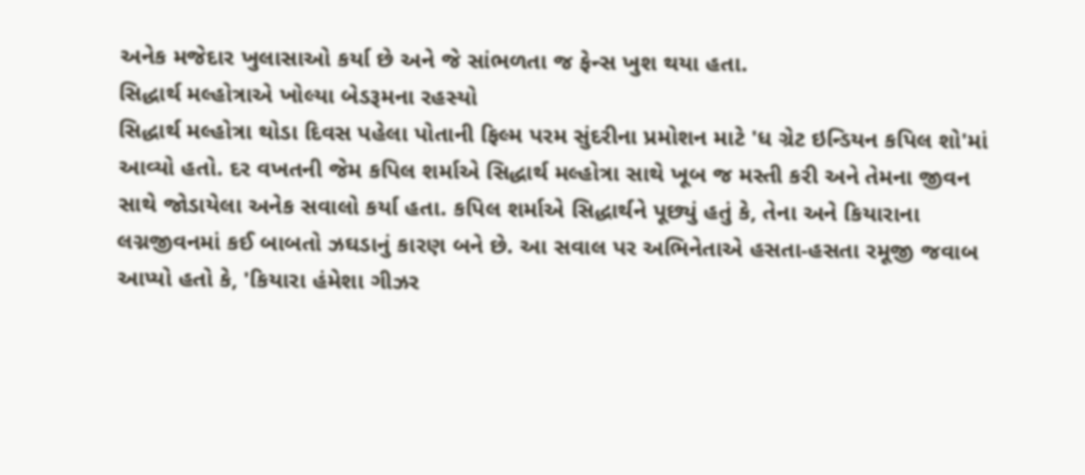અનેક મજેદાર ખુલાસાઓ કર્યા છે અને જે સાંભળતા જ ફેન્સ ખુશ થયા હતા.
સિદ્ધાર્થ મલ્હોત્રાએ ખોલ્યા બેડરૂમના રહસ્યો
સિદ્ધાર્થ મલ્હોત્રા થોડા દિવસ પહેલા પોતાની ફિલ્મ પરમ સુંદરીના પ્રમોશન માટે 'ધ ગ્રેટ ઇન્ડિયન કપિલ શો'માં આવ્યો હતો. દર વખતની જેમ કપિલ શર્માએ સિદ્ધાર્થ મલ્હોત્રા સાથે ખૂબ જ મસ્તી કરી અને તેમના જીવન સાથે જોડાયેલા અનેક સવાલો કર્યા હતા. કપિલ શર્માએ સિદ્ધાર્થને પૂછ્યું હતું કે, તેના અને કિયારાના લગ્નજીવનમાં કઈ બાબતો ઝઘડાનું કારણ બને છે. આ સવાલ પર અભિનેતાએ હસતા-હસતા રમૂજી જવાબ આપ્યો હતો કે, 'કિયારા હંમેશા ગીઝર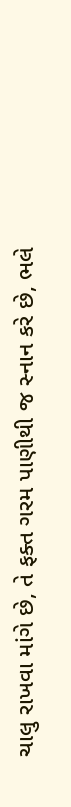ચાલુ રાખવા માંગે છે, તે ફક્ત ગરમ પાણીથી જ સ્નાન કરે છે, ભલે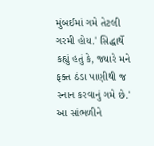મુંબઈમાં ગમે તેટલી ગરમી હોય.' સિદ્ધાર્થે કહ્યું હતું કે, જ્યારે મને ફક્ત ઠંડા પાણીથી જ સ્નાન કરવાનું ગમે છે.' આ સાંભળીને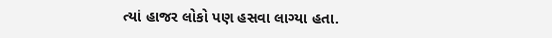ત્યાં હાજર લોકો પણ હસવા લાગ્યા હતા.